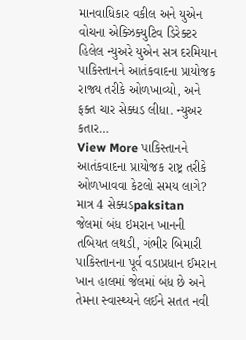માનવાધિકાર વકીલ અને યુએન વોચના એક્ઝિક્યુટિવ ડિરેક્ટર હિલેલ ન્યુઅરે યુએન સત્ર દરમિયાન પાકિસ્તાનને આતંકવાદના પ્રાયોજક રાજ્ય તરીકે ઓળખાવ્યો, અને ફક્ત ચાર સેક્ધડ લીધા. ન્યુઅર કતાર…
View More પાકિસ્તાનને આતંકવાદના પ્રાયોજક રાષ્ટ્ર તરીકે ઓળખાવવા કેટલો સમય લાગે? માત્ર 4 સેક્ધડpaksitan
જેલમાં બંધ ઇમરાન ખાનની તબિયત લથડી, ગંભીર બિમારી
પાકિસ્તાનના પૂર્વ વડાપ્રધાન ઈમરાન ખાન હાલમાં જેલમાં બંધ છે અને તેમના સ્વાસ્થ્યને લઈને સતત નવી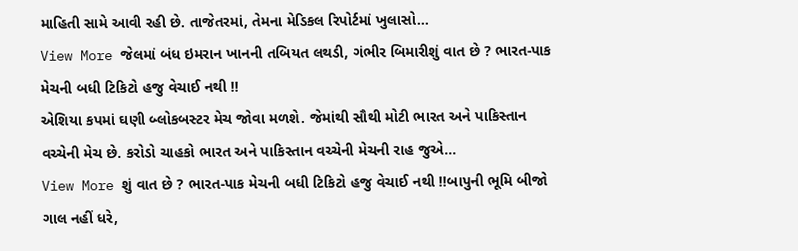માહિતી સામે આવી રહી છે. તાજેતરમાં, તેમના મેડિકલ રિપોર્ટમાં ખુલાસો…
View More જેલમાં બંધ ઇમરાન ખાનની તબિયત લથડી, ગંભીર બિમારીશું વાત છે ? ભારત-પાક મેચની બધી ટિકિટો હજુ વેચાઈ નથી !!
એશિયા કપમાં ઘણી બ્લોકબસ્ટર મેચ જોવા મળશે. જેમાંથી સૌથી મોટી ભારત અને પાકિસ્તાન વચ્ચેની મેચ છે. કરોડો ચાહકો ભારત અને પાકિસ્તાન વચ્ચેની મેચની રાહ જુએ…
View More શું વાત છે ? ભારત-પાક મેચની બધી ટિકિટો હજુ વેચાઈ નથી !!બાપુની ભૂમિ બીજો ગાલ નહીં ધરે,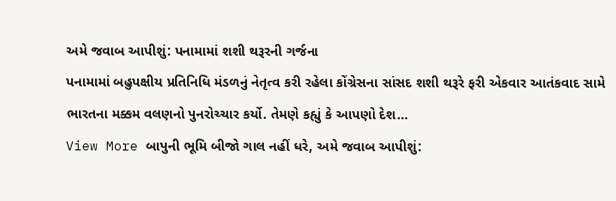અમે જવાબ આપીશું: પનામામાં શશી થરૂરની ગર્જના
પનામામાં બહુપક્ષીય પ્રતિનિધિ મંડળનું નેતૃત્વ કરી રહેલા કોંગ્રેસના સાંસદ શશી થરૂરે ફરી એકવાર આતંકવાદ સામે ભારતના મક્કમ વલણનો પુનરોચ્ચાર કર્યો. તેમણે કહ્યું કે આપણો દેશ…
View More બાપુની ભૂમિ બીજો ગાલ નહીં ધરે, અમે જવાબ આપીશું: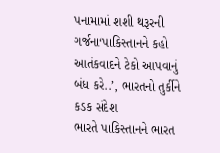પનામામાં શશી થરૂરની ગર્જના‘પાકિસ્તાનને કહો આતંકવાદને ટેકો આપવાનું બંધ કરે..’, ભારતનો તુર્કીને કડક સંદેશ
ભારતે પાકિસ્તાનને ભારત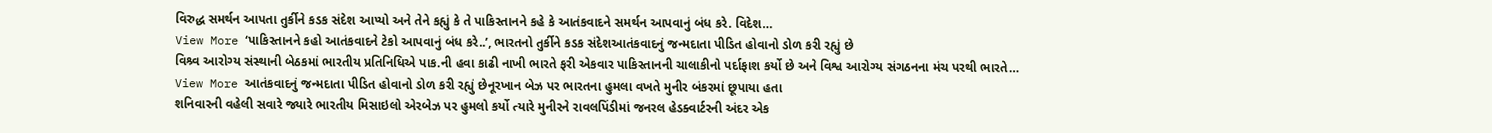વિરુદ્ધ સમર્થન આપતા તુર્કીને કડક સંદેશ આપ્યો અને તેને કહ્યું કે તે પાકિસ્તાનને કહે કે આતંકવાદને સમર્થન આપવાનું બંધ કરે. વિદેશ…
View More ‘પાકિસ્તાનને કહો આતંકવાદને ટેકો આપવાનું બંધ કરે..’, ભારતનો તુર્કીને કડક સંદેશઆતંકવાદનું જન્મદાતા પીડિત હોવાનો ડોળ કરી રહ્યું છે
વિશ્ર્વ આરોગ્ય સંસ્થાની બેઠકમાં ભારતીય પ્રતિનિધિએ પાક.ની હવા કાઢી નાખી ભારતે ફરી એકવાર પાકિસ્તાનની ચાલાકીનો પર્દાફાશ કર્યો છે અને વિશ્વ આરોગ્ય સંગઠનના મંચ પરથી ભારતે…
View More આતંકવાદનું જન્મદાતા પીડિત હોવાનો ડોળ કરી રહ્યું છેનૂરખાન બેઝ પર ભારતના હુમલા વખતે મુનીર બંકરમાં છૂપાયા હતા
શનિવારની વહેલી સવારે જ્યારે ભારતીય મિસાઇલો એરબેઝ પર હુમલો કર્યો ત્યારે મુનીરને રાવલપિંડીમાં જનરલ હેડક્વાર્ટરની અંદર એક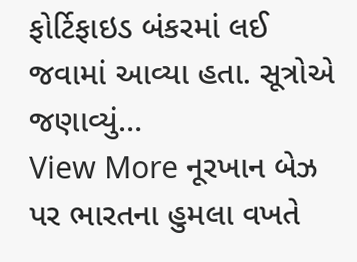ફોર્ટિફાઇડ બંકરમાં લઈ જવામાં આવ્યા હતા. સૂત્રોએ જણાવ્યું…
View More નૂરખાન બેઝ પર ભારતના હુમલા વખતે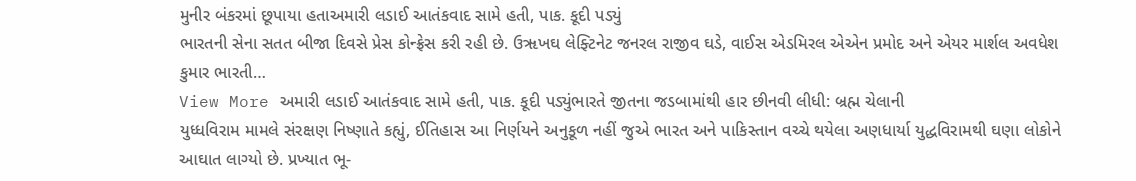મુનીર બંકરમાં છૂપાયા હતાઅમારી લડાઈ આતંકવાદ સામે હતી, પાક. કૂદી પડ્યું
ભારતની સેના સતત બીજા દિવસે પ્રેસ કોન્ફ્રેસ કરી રહી છે. ઉૠખઘ લેફ્ટિનેટ જનરલ રાજીવ ઘડે, વાઈસ એડમિરલ એએન પ્રમોદ અને એયર માર્શલ અવધેશ કુમાર ભારતી…
View More અમારી લડાઈ આતંકવાદ સામે હતી, પાક. કૂદી પડ્યુંભારતે જીતના જડબામાંથી હાર છીનવી લીધી: બ્રહ્મ ચેલાની
યુધ્ધવિરામ મામલે સંરક્ષણ નિષ્ણાતે કહ્યું, ઈતિહાસ આ નિર્ણયને અનુકૂળ નહીં જુએ ભારત અને પાકિસ્તાન વચ્ચે થયેલા અણધાર્યા યુદ્ધવિરામથી ઘણા લોકોને આઘાત લાગ્યો છે. પ્રખ્યાત ભૂ-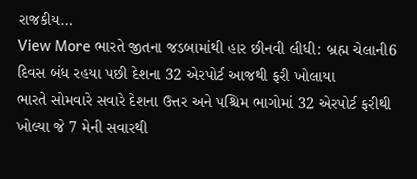રાજકીય…
View More ભારતે જીતના જડબામાંથી હાર છીનવી લીધી: બ્રહ્મ ચેલાની6 દિવસ બંધ રહયા પછી દેશના 32 એરપોર્ટ આજથી ફરી ખોલાયા
ભારતે સોમવારે સવારે દેશના ઉત્તર અને પશ્ચિમ ભાગોમાં 32 એરપોર્ટ ફરીથી ખોલ્યા જે 7 મેની સવારથી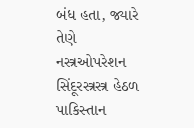બંધ હતા, જ્યારે તેણે નસ્ત્રઓપરેશન સિંદૂરસ્ત્રસ્ત્ર હેઠળ પાકિસ્તાન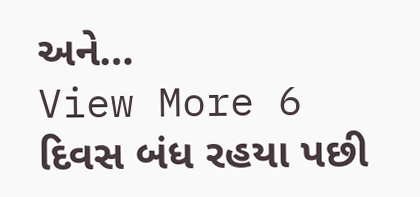અને…
View More 6 દિવસ બંધ રહયા પછી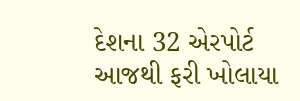દેશના 32 એરપોર્ટ આજથી ફરી ખોલાયા